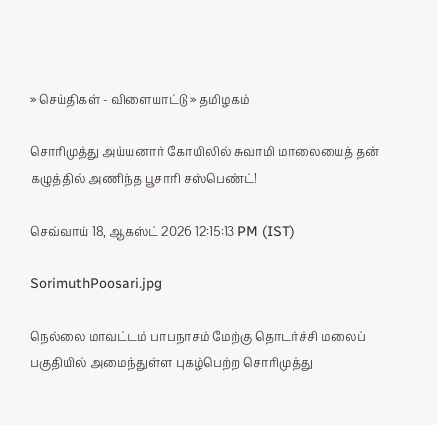» செய்திகள் - விளையாட்டு » தமிழகம்

சொரிமுத்து அய்யனார் கோயிலில் சுவாமி மாலையைத் தன் கழுத்தில் அணிந்த பூசாரி சஸ்பெண்ட்!

செவ்வாய் 18, ஆகஸ்ட் 2026 12:15:13 PM (IST)

SorimuthPoosari.jpg

நெல்லை மாவட்டம் பாபநாசம் மேற்கு தொடர்ச்சி மலைப் பகுதியில் அமைந்துள்ள புகழ்பெற்ற சொரிமுத்து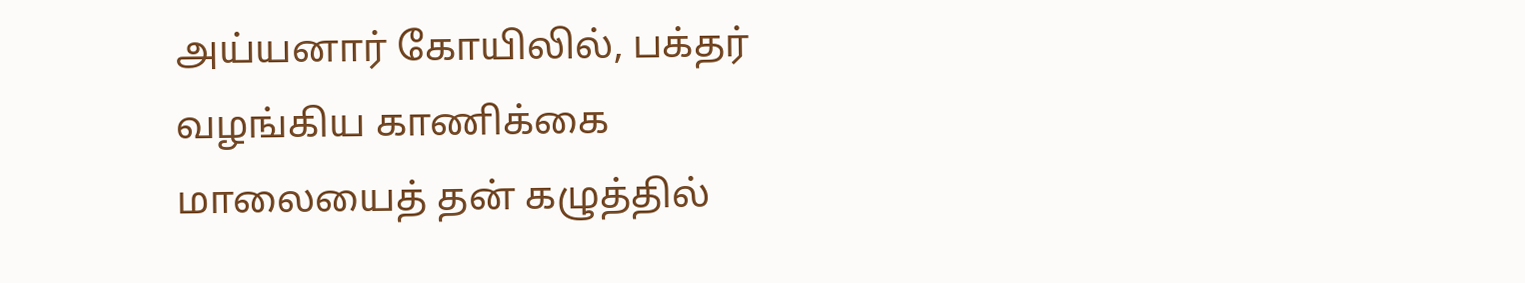அய்யனார் கோயிலில், பக்தர் வழங்கிய காணிக்கை மாலையைத் தன் கழுத்தில்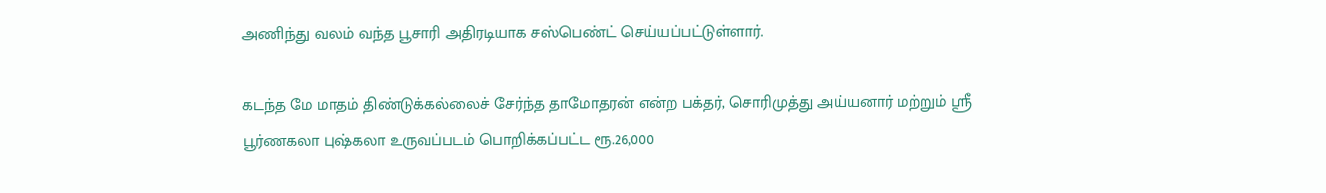அணிந்து வலம் வந்த பூசாரி அதிரடியாக சஸ்பெண்ட் செய்யப்பட்டுள்ளார்.

கடந்த மே மாதம் திண்டுக்கல்லைச் சேர்ந்த தாமோதரன் என்ற பக்தர், சொரிமுத்து அய்யனார் மற்றும் ஸ்ரீ பூர்ணகலா புஷ்கலா உருவப்படம் பொறிக்கப்பட்ட ரூ.26,000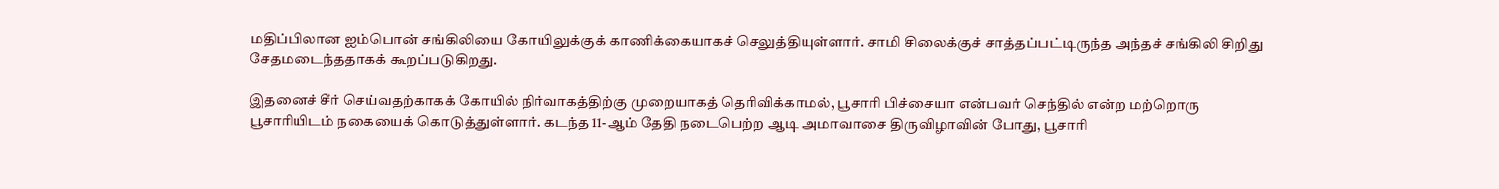மதிப்பிலான ஐம்பொன் சங்கிலியை கோயிலுக்குக் காணிக்கையாகச் செலுத்தியுள்ளார். சாமி சிலைக்குச் சாத்தப்பட்டிருந்த அந்தச் சங்கிலி சிறிது சேதமடைந்ததாகக் கூறப்படுகிறது.

இதனைச் சீர் செய்வதற்காகக் கோயில் நிர்வாகத்திற்கு முறையாகத் தெரிவிக்காமல், பூசாரி பிச்சையா என்பவர் செந்தில் என்ற மற்றொரு பூசாரியிடம் நகையைக் கொடுத்துள்ளார். கடந்த 11-ஆம் தேதி நடைபெற்ற ஆடி அமாவாசை திருவிழாவின் போது, பூசாரி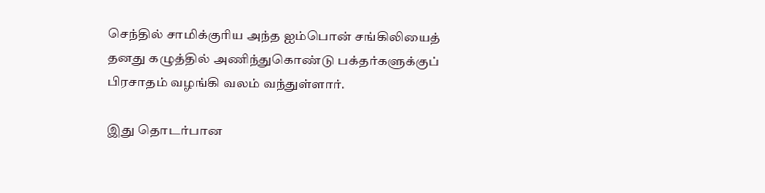செந்தில் சாமிக்குரிய அந்த ஐம்பொன் சங்கிலியைத் தனது கழுத்தில் அணிந்துகொண்டு பக்தர்களுக்குப் பிரசாதம் வழங்கி வலம் வந்துள்ளார்.

இது தொடர்பான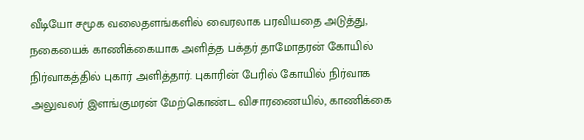வீடியோ சமூக வலைதளங்களில் வைரலாக பரவியதை அடுத்து, நகையைக் காணிக்கையாக அளித்த பக்தர் தாமோதரன் கோயில் நிர்வாகத்தில் புகார் அளித்தார். புகாரின் பேரில் கோயில் நிர்வாக அலுவலர் இளங்குமரன் மேற்கொண்ட விசாரணையில், காணிக்கை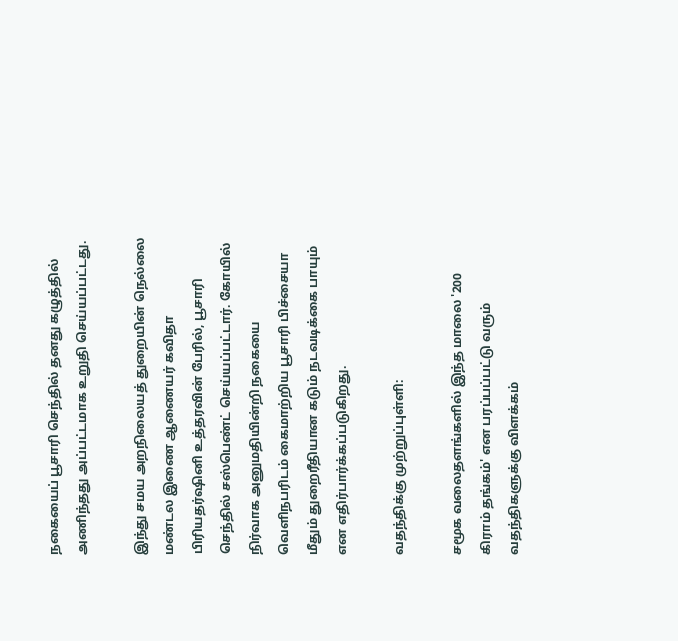நகையைப் பூசாரி செந்தில் தனது கழுத்தில் அணிந்தது அப்பட்டமாக உறுதி செய்யப்பட்டது.

இந்து சமய அறநிலையத் துறையின் நெல்லை மண்டல இணை ஆணையர் கவிதா பிரியதர்ஷினி உத்தரவின் பேரில், பூசாரி செந்தில் சஸ்பெண்ட் செய்யப்பட்டார். கோயில் நிர்வாக அனுமதியின்றி நகையை வெளிநபரிடம் கைமாற்றிய பூசாரி பிச்சையா மீதும் துறைரீதியான கடும் நடவடிக்கை பாயும் என எதிர்பார்க்கப்படுகிறது.

வதந்திக்கு முற்றுப்புள்ளி:

சமூக வலைதளங்களில் இந்த மாலை '200 கிராம் தங்கம்' என பரப்பப்பட்டு வரும் வதந்திகளுக்கு விளக்கம்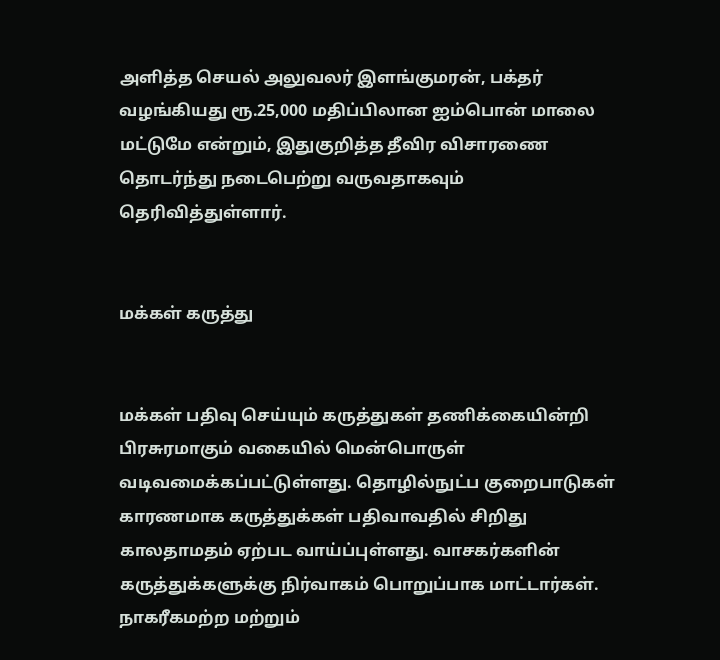அளித்த செயல் அலுவலர் இளங்குமரன், பக்தர் வழங்கியது ரூ.25,000 மதிப்பிலான ஐம்பொன் மாலை மட்டுமே என்றும், இதுகுறித்த தீவிர விசாரணை தொடர்ந்து நடைபெற்று வருவதாகவும் தெரிவித்துள்ளார்.


மக்கள் கருத்து


மக்கள் பதிவு செய்யும் கருத்துகள் தணிக்கையின்றி பிரசுரமாகும் வகையில் மென்பொருள் வடிவமைக்கப்பட்டுள்ளது. தொழில்நுட்ப குறைபாடுகள் காரணமாக கருத்துக்கள் பதிவாவதில் சிறிது காலதாமதம் ஏற்பட வாய்ப்புள்ளது. வாசகர்களின் கருத்துக்களுக்கு நிர்வாகம் பொறுப்பாக மாட்டார்கள். நாகரீகமற்ற மற்றும்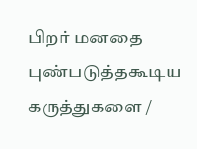பிறர் மனதை புண்படுத்தகூடிய கருத்துகளை /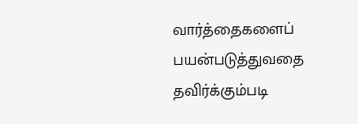வார்த்தைகளைப் பயன்படுத்துவதை தவிர்க்கும்படி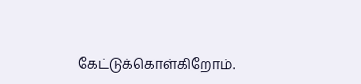கேட்டுக்கொள்கிறோம்.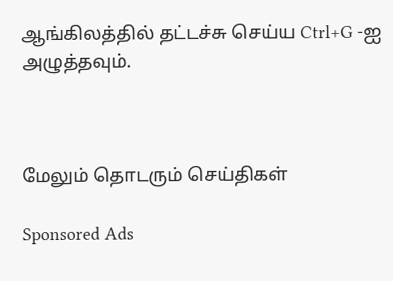ஆங்கிலத்தில் தட்டச்சு செய்ய Ctrl+G -ஐ அழுத்தவும்.



மேலும் தொடரும் செய்திகள்

Sponsored Ads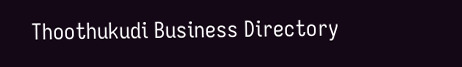Thoothukudi Business Directory